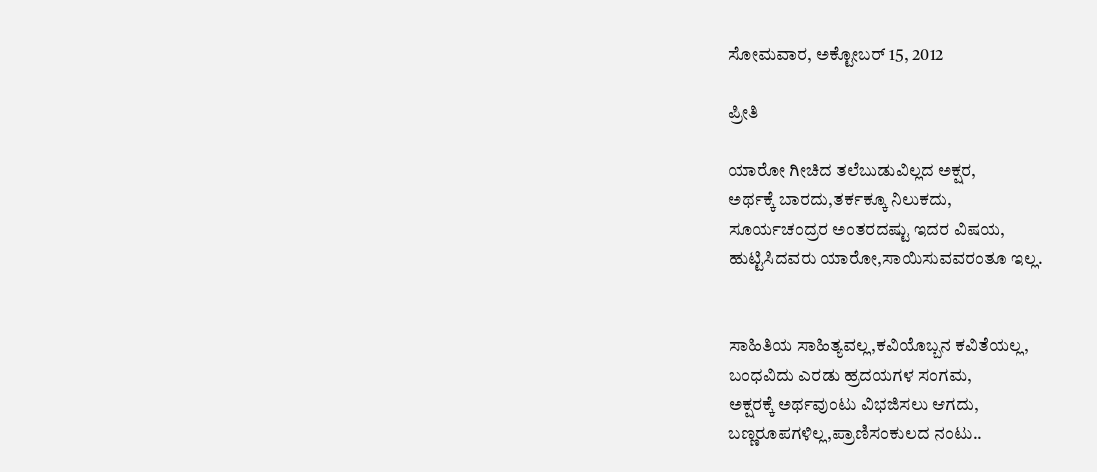ಸೋಮವಾರ, ಅಕ್ಟೋಬರ್ 15, 2012

ಪ್ರೀತಿ

ಯಾರೋ ಗೀಚಿದ ತಲೆಬುಡುವಿಲ್ಲದ ಅಕ್ಷರ,
ಅರ್ಥಕ್ಕೆ ಬಾರದು,ತರ್ಕಕ್ಕೂ ನಿಲುಕದು,
ಸೂರ್ಯಚಂದ್ರರ ಅಂತರದಷ್ಟು ಇದರ ವಿಷಯ,
ಹುಟ್ಟಿಸಿದವರು ಯಾರೋ,ಸಾಯಿಸುವವರಂತೂ ಇಲ್ಲ.


ಸಾಹಿತಿಯ ಸಾಹಿತ್ಯವಲ್ಲ,ಕವಿಯೊಬ್ಬನ ಕವಿತೆಯಲ್ಲ,
ಬಂಧವಿದು ಎರಡು ಹ್ರದಯಗಳ ಸಂಗಮ,
ಅಕ್ಷರಕ್ಕೆ ಅರ್ಥವುಂಟು ವಿಭಜಿಸಲು ಆಗದು,
ಬಣ್ಣರೂಪಗಳಿಲ್ಲ,ಪ್ರಾಣಿಸಂಕುಲದ ನಂಟು..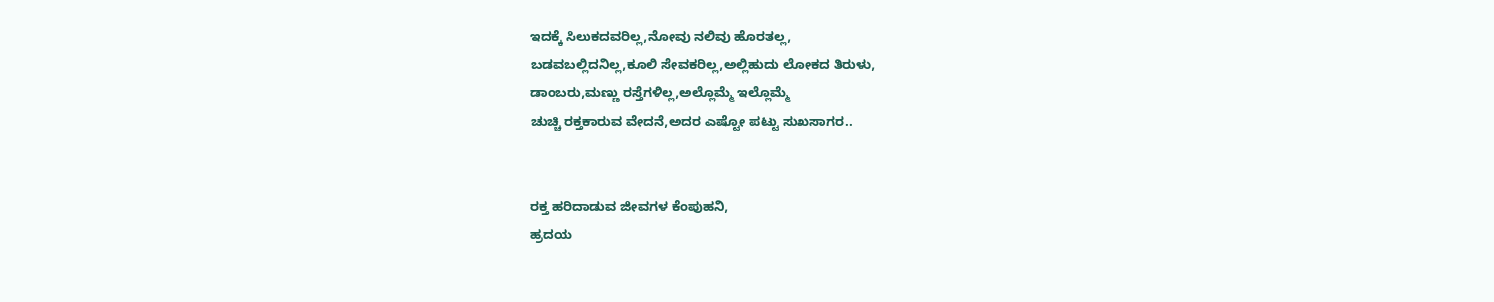ಇದಕ್ಕೆ ಸಿಲುಕದವರಿಲ್ಲ,ನೋವು ನಲಿವು ಹೊರತಲ್ಲ,
ಬಡವಬಲ್ಲಿದನಿಲ್ಲ,ಕೂಲಿ ಸೇವಕರಿಲ್ಲ,ಅಲ್ಲಿಹುದು ಲೋಕದ ತಿರುಳು,
ಡಾಂಬರು,ಮಣ್ಣು ರಸ್ತೆಗಳಿಲ್ಲ,ಅಲ್ಲೊಮ್ಮೆ ಇಲ್ಲೊಮ್ಮೆ
ಚುಚ್ಚಿ ರಕ್ತಕಾರುವ ವೇದನೆ,ಅದರ ಎಷ್ಟೋ ಪಟ್ಟು ಸುಖಸಾಗರ..


ರಕ್ತ ಹರಿದಾಡುವ ಜೀವಗಳ ಕೆಂಪುಹನಿ,
ಹ್ರದಯ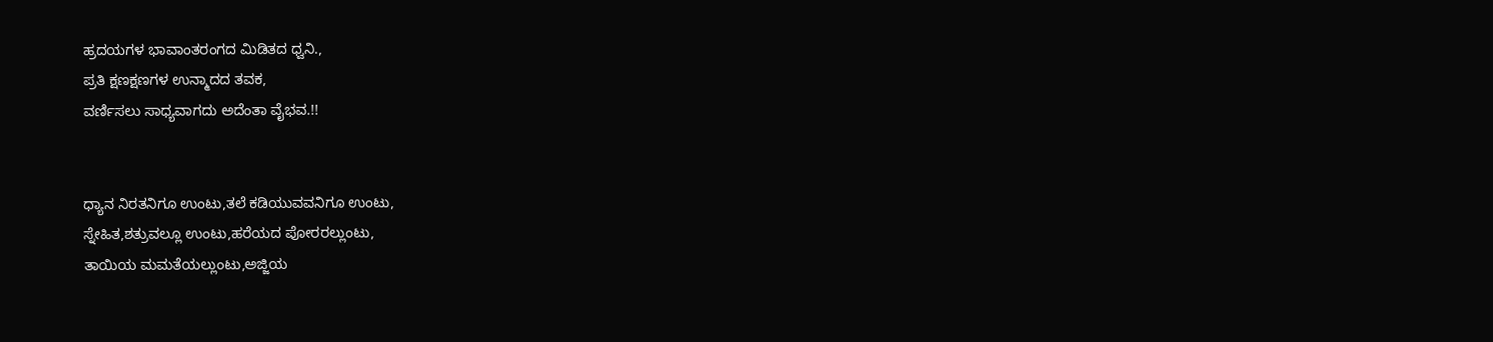ಹ್ರದಯಗಳ ಭಾವಾಂತರಂಗದ ಮಿಡಿತದ ಧ್ವನಿ.,
ಪ್ರತಿ ಕ್ಷಣಕ್ಷಣಗಳ ಉನ್ಮಾದದ ತವಕ,
ವರ್ಣಿಸಲು ಸಾಧ್ಯವಾಗದು ಅದೆಂತಾ ವೈಭವ.!!


ಧ್ಯಾನ ನಿರತನಿಗೂ ಉಂಟು,ತಲೆ ಕಡಿಯುವವನಿಗೂ ಉಂಟು,
ಸ್ನೇಹಿತ,ಶತ್ರುವಲ್ಲೂ ಉಂಟು,ಹರೆಯದ ಪೋರರಲ್ಲುಂಟು,
ತಾಯಿಯ ಮಮತೆಯಲ್ಲುಂಟು,ಅಜ್ಜಿಯ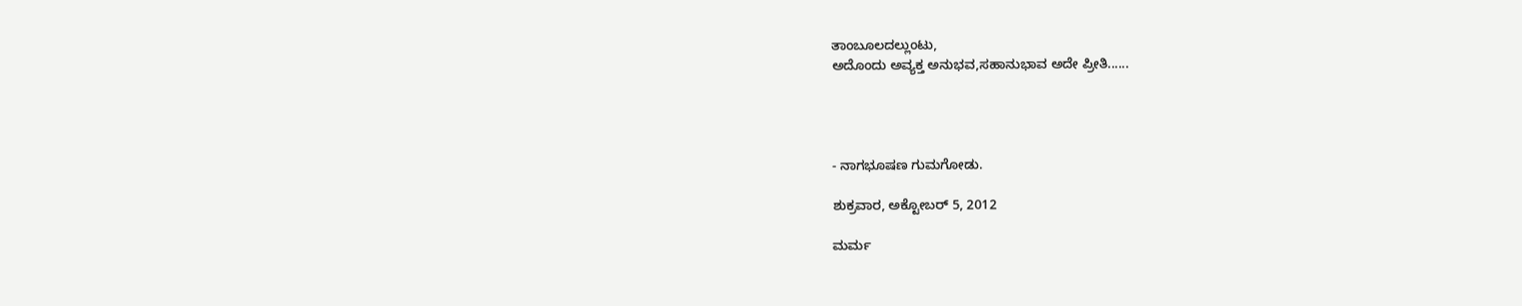ತಾಂಬೂಲದಲ್ಲುಂಟು,
ಅದೊಂದು ಅವ್ಯಕ್ತ ಅನುಭವ,ಸಹಾನುಭಾವ ಅದೇ ಪ್ರೀತಿ......




- ನಾಗಭೂಷಣ ಗುಮಗೋಡು.

ಶುಕ್ರವಾರ, ಅಕ್ಟೋಬರ್ 5, 2012

ಮರ್ಮ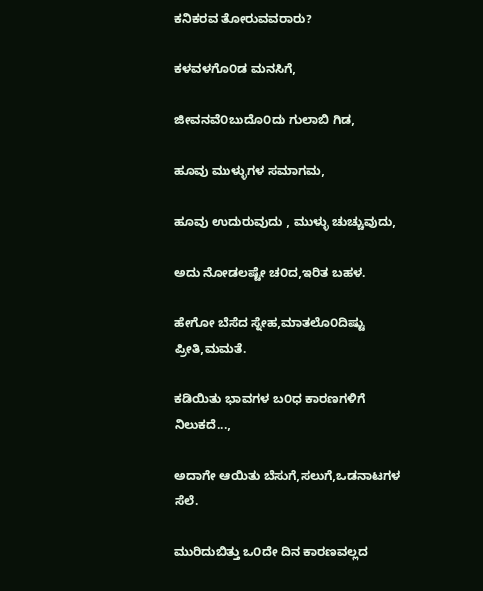ಕನಿಕರವ ತೋರುವವರಾರು?

ಕಳವಳಗೊ೦ಡ ಮನಸಿಗೆ,

ಜೀವನವೆ೦ಬುದೊ೦ದು ಗುಲಾಬಿ ಗಿಡ,

ಹೂವು ಮುಳ್ಳುಗಳ ಸಮಾಗಮ,

ಹೂವು ಉದುರುವುದು , ಮುಳ್ಳು ಚುಚ್ಚುವುದು,

ಅದು ನೋಡಲಷ್ಟೇ ಚ೦ದ,ಇರಿತ ಬಹಳ.

ಹೇಗೋ ಬೆಸೆದ ಸ್ನೇಹ,ಮಾತಲೊ೦ದಿಷ್ಟು ಪ್ರೀತಿ,ಮಮತೆ.

ಕಡಿಯಿತು ಭಾವಗಳ ಬ೦ಧ ಕಾರಣಗಳಿಗೆ ನಿಲುಕದೆ...,

ಅದಾಗೇ ಆಯಿತು ಬೆಸುಗೆ,ಸಲುಗೆ,ಒಡನಾಟಗಳ ಸೆಲೆ.

ಮುರಿದುಬಿತ್ತು ಒ೦ದೇ ದಿನ ಕಾರಣವಲ್ಲದ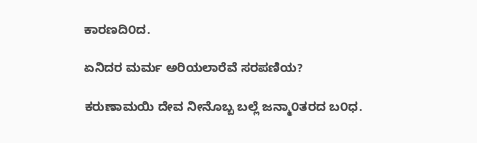ಕಾರಣದಿ೦ದ.

ಏನಿದರ ಮರ್ಮ ಅರಿಯಲಾರೆವೆ ಸರಪಣಿಯ?

ಕರುಣಾಮಯಿ ದೇವ ನೀನೊಬ್ಬ ಬಲ್ಲೆ ಜನ್ಮಾ೦ತರದ ಬ೦ಧ.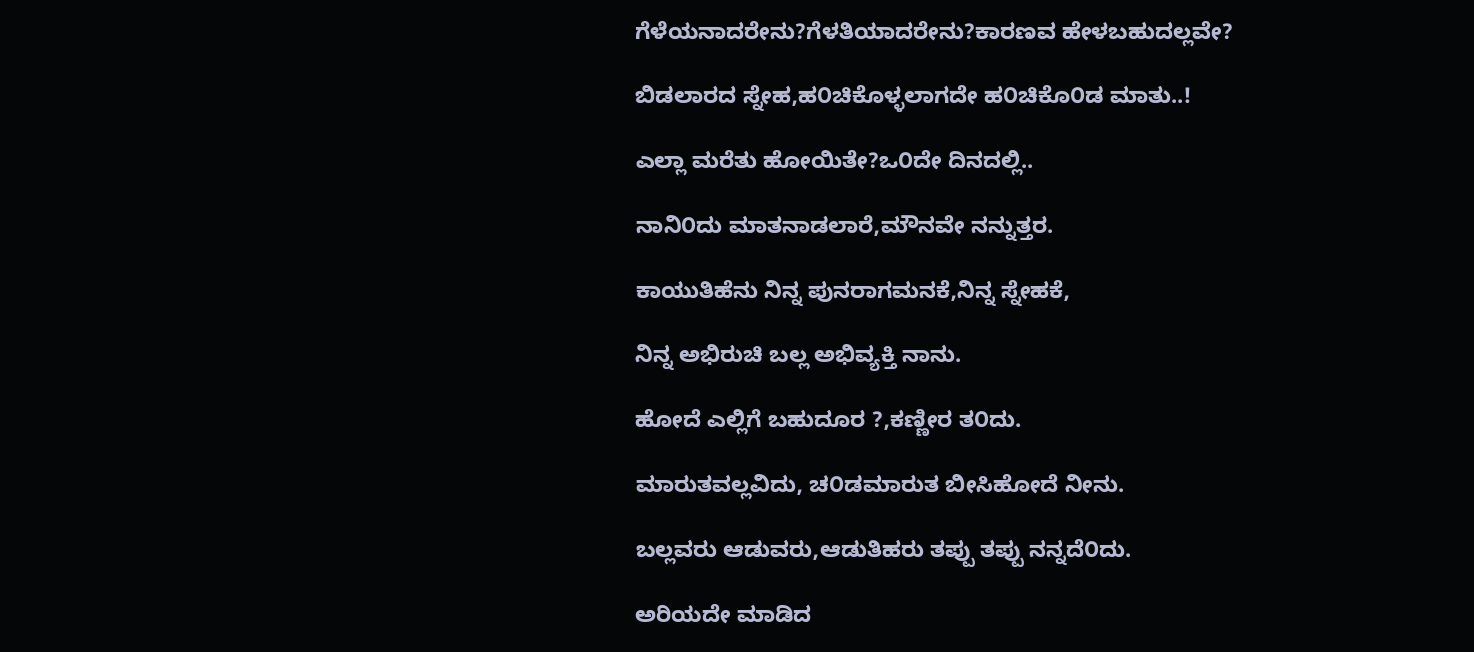ಗೆಳೆಯನಾದರೇನು?ಗೆಳತಿಯಾದರೇನು?ಕಾರಣವ ಹೇಳಬಹುದಲ್ಲವೇ?

ಬಿಡಲಾರದ ಸ್ನೇಹ,ಹ೦ಚಿಕೊಳ್ಳಲಾಗದೇ ಹ೦ಚಿಕೊ೦ಡ ಮಾತು..!

ಎಲ್ಲಾ ಮರೆತು ಹೋಯಿತೇ?ಒ೦ದೇ ದಿನದಲ್ಲಿ..

ನಾನಿ೦ದು ಮಾತನಾಡಲಾರೆ,ಮೌನವೇ ನನ್ನುತ್ತರ.

ಕಾಯುತಿಹೆನು ನಿನ್ನ ಪುನರಾಗಮನಕೆ,ನಿನ್ನ ಸ್ನೇಹಕೆ,

ನಿನ್ನ ಅಭಿರುಚಿ ಬಲ್ಲ ಅಭಿವ್ಯಕ್ತಿ ನಾನು.

ಹೋದೆ ಎಲ್ಲಿಗೆ ಬಹುದೂರ ?,ಕಣ್ಣೀರ ತ೦ದು.

ಮಾರುತವಲ್ಲವಿದು, ಚ೦ಡಮಾರುತ ಬೀಸಿಹೋದೆ ನೀನು.

ಬಲ್ಲವರು ಆಡುವರು,ಆಡುತಿಹರು ತಪ್ಪು ತಪ್ಪು ನನ್ನದೆ೦ದು.

ಅರಿಯದೇ ಮಾಡಿದ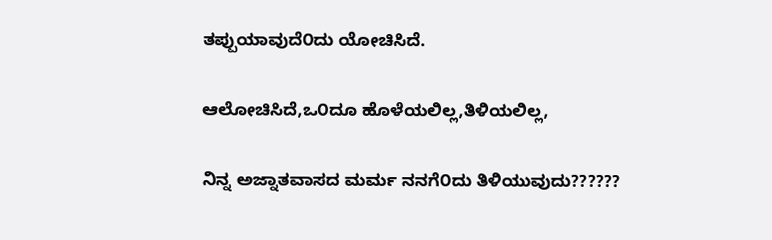ತಪ್ಪುಯಾವುದೆ೦ದು ಯೋಚಿಸಿದೆ.

ಆಲೋಚಿಸಿದೆ,ಒ೦ದೂ ಹೊಳೆಯಲಿಲ್ಲ,ತಿಳಿಯಲಿಲ್ಲ,

ನಿನ್ನ ಅಜ್ನಾತವಾಸದ ಮರ್ಮ ನನಗೆ೦ದು ತಿಳಿಯುವುದು??????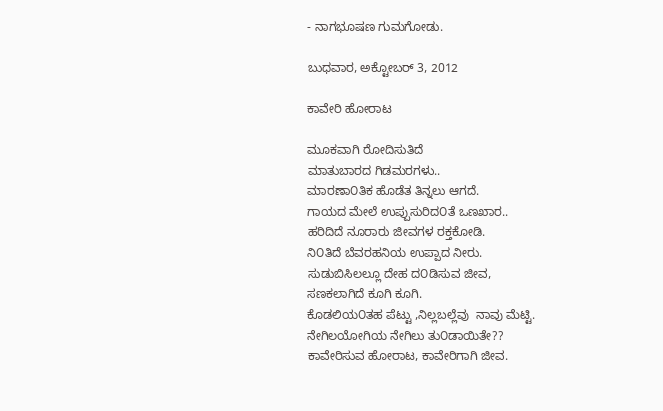- ನಾಗಭೂಷಣ ಗುಮಗೋಡು.

ಬುಧವಾರ, ಅಕ್ಟೋಬರ್ 3, 2012

ಕಾವೇರಿ ಹೋರಾಟ

ಮೂಕವಾಗಿ ರೋದಿಸುತಿದೆ
ಮಾತುಬಾರದ ಗಿಡಮರಗಳು..
ಮಾರಣಾ೦ತಿಕ ಹೊಡೆತ ತಿನ್ನಲು ಆಗದೆ.
ಗಾಯದ ಮೇಲೆ ಉಪ್ಪುಸುರಿದ೦ತೆ ಒಣಖಾರ..
ಹರಿದಿದೆ ನೂರಾರು ಜೀವಗಳ ರಕ್ತಕೋಡಿ.
ನಿ೦ತಿದೆ ಬೆವರಹನಿಯ ಉಪ್ಪಾದ ನೀರು.
ಸುಡುಬಿಸಿಲಲ್ಲೂ ದೇಹ ದ೦ಡಿಸುವ ಜೀವ,
ಸಣಕಲಾಗಿದೆ ಕೂಗಿ ಕೂಗಿ.
ಕೊಡಲಿಯ೦ತಹ ಪೆಟ್ಟು ,ನಿಲ್ಲಬಲ್ಲೆವು  ನಾವು ಮೆಟ್ಟಿ.
ನೇಗಿಲಯೋಗಿಯ ನೇಗಿಲು ತು೦ಡಾಯಿತೇ??
ಕಾವೇರಿಸುವ ಹೋರಾಟ, ಕಾವೇರಿಗಾಗಿ ಜೀವ.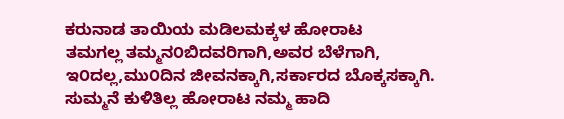ಕರುನಾಡ ತಾಯಿಯ ಮಡಿಲಮಕ್ಕಳ ಹೋರಾಟ
ತಮಗಲ್ಲ ತಮ್ಮನ೦ಬಿದವರಿಗಾಗಿ,ಅವರ ಬೆಳೆಗಾಗಿ,
ಇ೦ದಲ್ಲ,ಮು೦ದಿನ ಜೀವನಕ್ಕಾಗಿ,ಸರ್ಕಾರದ ಬೊಕ್ಕಸಕ್ಕಾಗಿ.
ಸುಮ್ಮನೆ ಕುಳಿತಿಲ್ಲ ಹೋರಾಟ ನಮ್ಮ ಹಾದಿ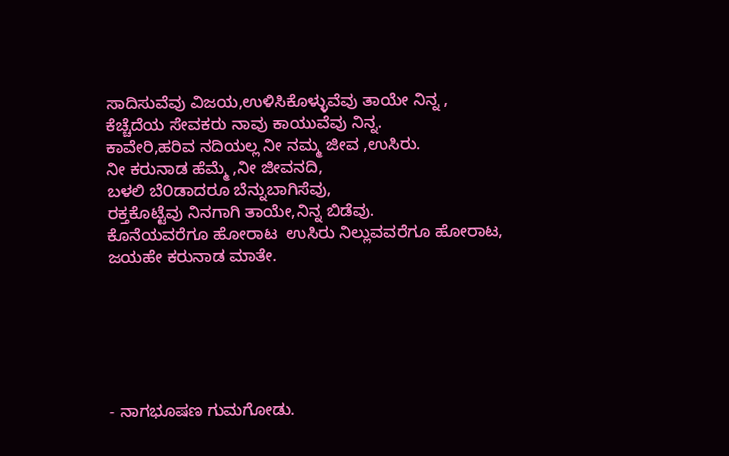ಸಾದಿಸುವೆವು ವಿಜಯ,ಉಳಿಸಿಕೊಳ್ಳುವೆವು ತಾಯೇ ನಿನ್ನ ,
ಕೆಚ್ಚೆದೆಯ ಸೇವಕರು ನಾವು ಕಾಯುವೆವು ನಿನ್ನ.
ಕಾವೇರಿ,ಹರಿವ ನದಿಯಲ್ಲ ನೀ ನಮ್ಮ ಜೀವ ,ಉಸಿರು.
ನೀ ಕರುನಾಡ ಹೆಮ್ಮೆ ,ನೀ ಜೀವನದಿ,
ಬಳಲಿ ಬೆ೦ಡಾದರೂ ಬೆನ್ನುಬಾಗಿಸೆವು,
ರಕ್ತಕೊಟ್ಟೆವು ನಿನಗಾಗಿ ತಾಯೇ,ನಿನ್ನ ಬಿಡೆವು.
ಕೊನೆಯವರೆಗೂ ಹೋರಾಟ  ಉಸಿರು ನಿಲ್ಲುವವರೆಗೂ ಹೋರಾಟ,
ಜಯಹೇ ಕರುನಾಡ ಮಾತೇ.






- ನಾಗಭೂಷಣ ಗುಮಗೋಡು.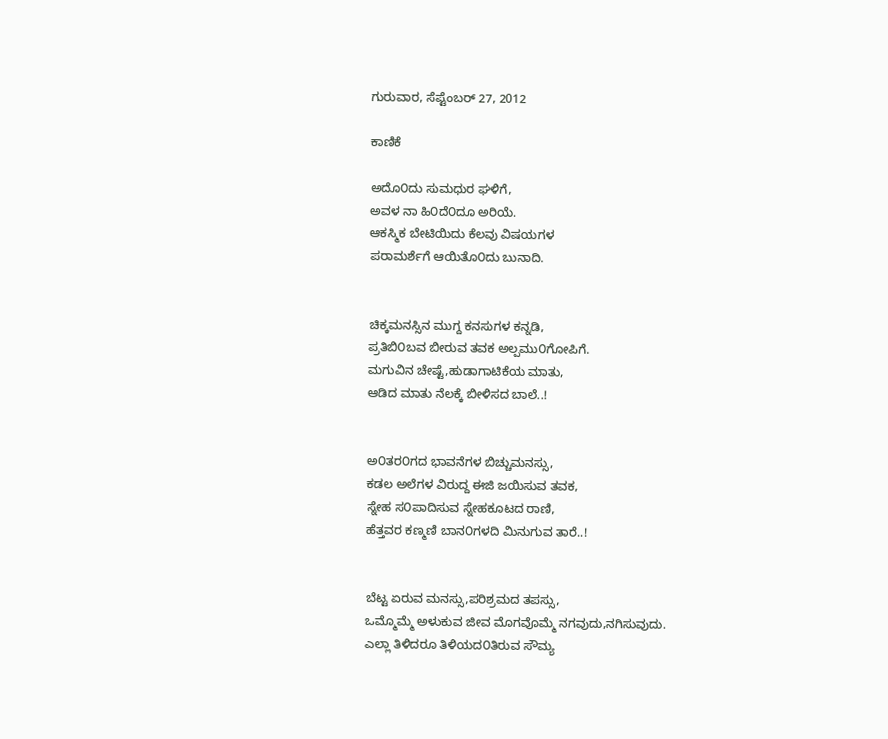ಗುರುವಾರ, ಸೆಪ್ಟೆಂಬರ್ 27, 2012

ಕಾಣಿಕೆ

ಅದೊ೦ದು ಸುಮಧುರ ಘಳಿಗೆ,
ಅವಳ ನಾ ಹಿ೦ದೆ೦ದೂ ಅರಿಯೆ.
ಆಕಸ್ಮಿಕ ಬೇಟಿಯಿದು ಕೆಲವು ವಿಷಯಗಳ
ಪರಾಮರ್ಶೆಗೆ ಆಯಿತೊ೦ದು ಬುನಾದಿ.


ಚಿಕ್ಕಮನಸ್ಸಿನ ಮುಗ್ದ ಕನಸುಗಳ ಕನ್ನಡಿ,
ಪ್ರತಿಬಿ೦ಬವ ಬೀರುವ ತವಕ ಅಲ್ಪಮು೦ಗೋಪಿಗೆ.
ಮಗುವಿನ ಚೇಷ್ಟೆ,ಹುಡಾಗಾಟಿಕೆಯ ಮಾತು,
ಆಡಿದ ಮಾತು ನೆಲಕ್ಕೆ ಬೀಳಿಸದ ಬಾಲೆ..!


ಅ೦ತರ೦ಗದ ಭಾವನೆಗಳ ಬಿಚ್ಚುಮನಸ್ಸು,
ಕಡಲ ಅಲೆಗಳ ವಿರುದ್ದ ಈಜಿ ಜಯಿಸುವ ತವಕ,
ಸ್ನೇಹ ಸ೦ಪಾದಿಸುವ ಸ್ನೇಹಕೂಟದ ರಾಣಿ,
ಹೆತ್ತವರ ಕಣ್ಮಣಿ ಬಾನ೦ಗಳದಿ ಮಿನುಗುವ ತಾರೆ..!


ಬೆಟ್ಟ ಏರುವ ಮನಸ್ಸು,ಪರಿಶ್ರಮದ ತಪಸ್ಸು,
ಒಮ್ಮೊಮ್ಮೆ ಅಳುಕುವ ಜೀವ ಮೊಗವೊಮ್ಮೆ ನಗವುದು,ನಗಿಸುವುದು.
ಎಲ್ಲಾ ತಿಳಿದರೂ ತಿಳಿಯದ೦ತಿರುವ ಸೌಮ್ಯ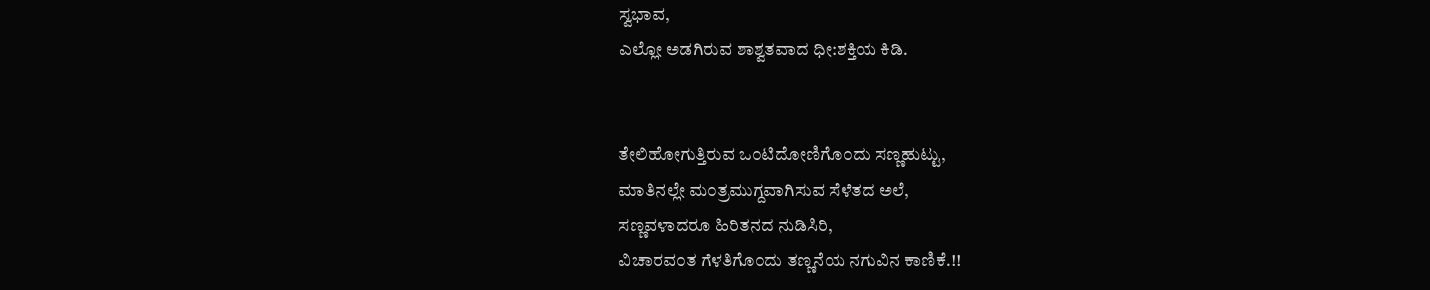ಸ್ವಭಾವ,
ಎಲ್ಲೋ ಅಡಗಿರುವ ಶಾಶ್ವತವಾದ ಧೀ:ಶಕ್ತಿಯ ಕಿಡಿ.


ತೇಲಿಹೋಗುತ್ತಿರುವ ಒ೦ಟಿದೋಣಿಗೊ೦ದು ಸಣ್ಣಹುಟ್ಟು,
ಮಾತಿನಲ್ಲೇ ಮ೦ತ್ರಮುಗ್ದವಾಗಿಸುವ ಸೆಳೆತದ ಅಲೆ,
ಸಣ್ಣವಳಾದರೂ ಹಿರಿತನದ ನುಡಿಸಿರಿ,
ವಿಚಾರವ೦ತ ಗೆಳತಿಗೊ೦ದು ತಣ್ಣನೆಯ ನಗುವಿನ ಕಾಣಿಕೆ.!!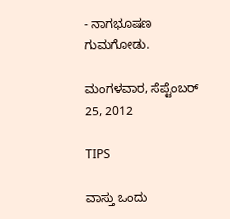- ನಾಗಭೂಷಣ ಗುಮಗೋಡು.

ಮಂಗಳವಾರ, ಸೆಪ್ಟೆಂಬರ್ 25, 2012

TIPS

ವಾಸ್ತು ಒಂದು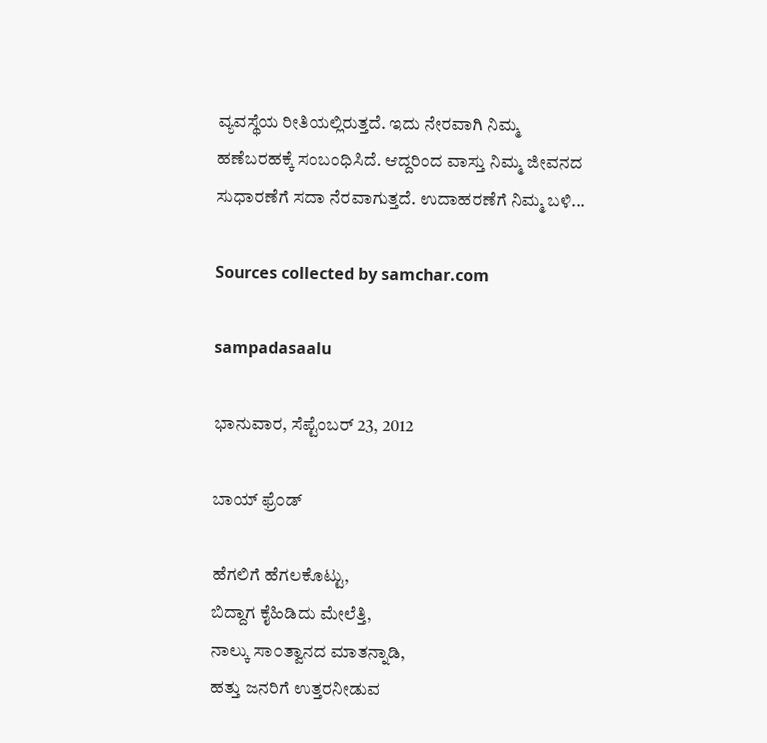ವ್ಯವಸ್ಥೆಯ ರೀತಿಯಲ್ಲಿರುತ್ತದೆ. ಇದು ನೇರವಾಗಿ ನಿಮ್ಮ ಹಣೆಬರಹಕ್ಕೆ ಸಂಬಂಧಿಸಿದೆ. ಆದ್ದರಿಂದ ವಾಸ್ತು ನಿಮ್ಮ ಜೀವನದ ಸುಧಾರಣೆಗೆ ಸದಾ ನೆರವಾಗುತ್ತದೆ. ಉದಾಹರಣೆಗೆ ನಿಮ್ಮ ಬಳಿ...

Sources collected by samchar.com

sampadasaalu

ಭಾನುವಾರ, ಸೆಪ್ಟೆಂಬರ್ 23, 2012

ಬಾಯ್ ಫ್ರೆ೦ಡ್

ಹೆಗಲಿಗೆ ಹೆಗಲಕೊಟ್ಟು,
ಬಿದ್ದಾಗ ಕೈಹಿಡಿದು ಮೇಲೆತ್ತಿ,
ನಾಲ್ಕು ಸಾ೦ತ್ವಾನದ ಮಾತನ್ನಾಡಿ,
ಹತ್ತು ಜನರಿಗೆ ಉತ್ತರನೀಡುವ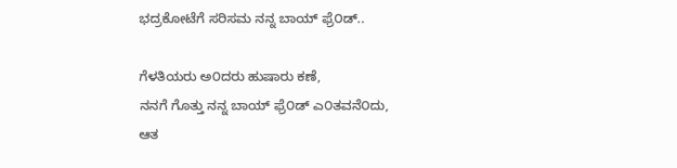ಭದ್ರಕೋಟೆಗೆ ಸರಿಸಮ ನನ್ನ ಬಾಯ್ ಫ್ರೆ೦ಡ್..

ಗೆಳತಿಯರು ಅ೦ದರು ಹುಷಾರು ಕಣೆ,
ನನಗೆ ಗೊತ್ತು ನನ್ನ ಬಾಯ್ ಫ್ರೆ೦ಡ್ ಎ೦ತವನೆ೦ದು,
ಆತ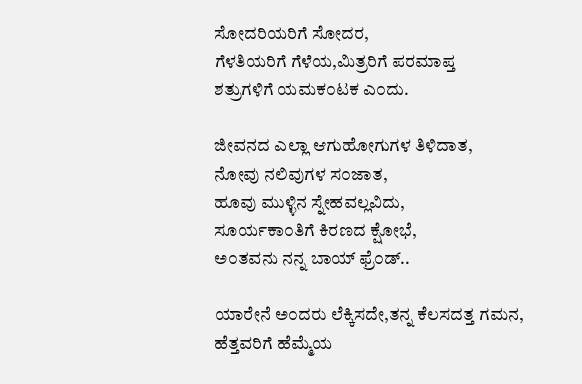ಸೋದರಿಯರಿಗೆ ಸೋದರ,
ಗೆಳತಿಯರಿಗೆ ಗೆಳೆಯ,ಮಿತ್ರರಿಗೆ ಪರಮಾಪ್ತ
ಶತ್ರುಗಳಿಗೆ ಯಮಕ೦ಟಕ ಎ೦ದು.

ಜೀವನದ ಎಲ್ಲಾ ಆಗುಹೋಗುಗಳ ತಿಳಿದಾತ,
ನೋವು ನಲಿವುಗಳ ಸ೦ಜಾತ,
ಹೂವು ಮುಳ್ಳಿನ ಸ್ನೇಹವಲ್ಲವಿದು,
ಸೂರ್ಯಕಾ೦ತಿಗೆ ಕಿರಣದ ಕ್ಷೋಭೆ,
ಅ೦ತವನು ನನ್ನ ಬಾಯ್ ಫ್ರೆ೦ಡ್..

ಯಾರೇನೆ ಅ೦ದರು ಲೆಕ್ಕಿಸದೇ,ತನ್ನ ಕೆಲಸದತ್ತ ಗಮನ,
ಹೆತ್ತವರಿಗೆ ಹೆಮ್ಮೆಯ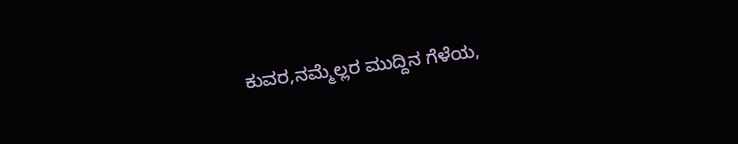ಕುವರ,ನಮ್ಮೆಲ್ಲರ ಮುದ್ದಿನ ಗೆಳೆಯ,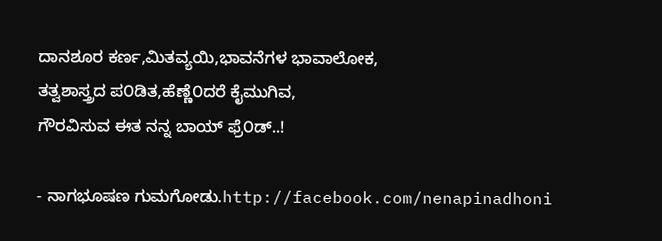ದಾನಶೂರ ಕರ್ಣ,ಮಿತವ್ಯಯಿ,ಭಾವನೆಗಳ ಭಾವಾಲೋಕ,
ತತ್ವಶಾಸ್ತ್ರದ ಪ೦ಡಿತ,ಹೆಣ್ಣೆ೦ದರೆ ಕೈಮುಗಿವ,
ಗೌರವಿಸುವ ಈತ ನನ್ನ ಬಾಯ್ ಫ್ರೆ೦ಡ್..!

- ನಾಗಭೂಷಣ ಗುಮಗೋಡು.http://facebook.com/nenapinadhoni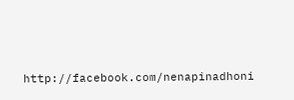http://facebook.com/nenapinadhoni